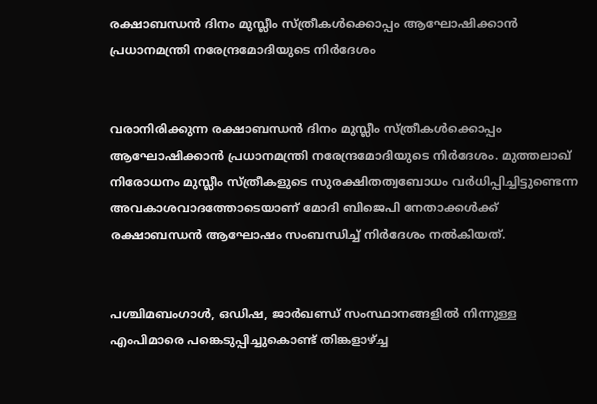രക്ഷാബന്ധന്‍ ദിനം മുസ്ലീം സ്ത്രീകള്‍ക്കൊപ്പം ആഘോഷിക്കാന്‍ പ്രധാനമന്ത്രി നരേന്ദ്രമോദിയുടെ നിര്‍ദേശം


വരാനിരിക്കുന്ന രക്ഷാബന്ധന്‍ ദിനം മുസ്ലീം സ്ത്രീകള്‍ക്കൊപ്പം ആഘോഷിക്കാന്‍ പ്രധാനമന്ത്രി നരേന്ദ്രമോദിയുടെ നിര്‍ദേശം. മുത്തലാഖ് നിരോധനം മുസ്ലീം സ്ത്രീകളുടെ സുരക്ഷിതത്വബോധം വര്‍ധിപ്പിച്ചിട്ടുണ്ടെന്ന അവകാശവാദത്തോടെയാണ് മോദി ബിജെപി നേതാക്കള്‍ക്ക് രക്ഷാബന്ധന്‍ ആഘോഷം സംബന്ധിച്ച് നിര്‍ദേശം നല്‍കിയത്.


പശ്ചിമബംഗാള്‍, ഒഡിഷ, ജാര്‍ഖണ്ഡ് സംസ്ഥാനങ്ങളില്‍ നിന്നുള്ള എംപിമാരെ പങ്കെടുപ്പിച്ചുകൊണ്ട് തിങ്കളാഴ്ച്ച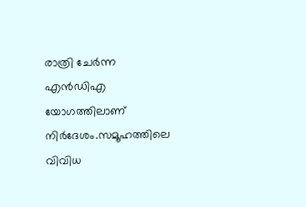രാത്രി ചേര്‍ന്ന എന്‍ഡിഎ യോഗത്തിലാണ് നിര്‍ദേശം.സമൂഹത്തിലെ വിവിധ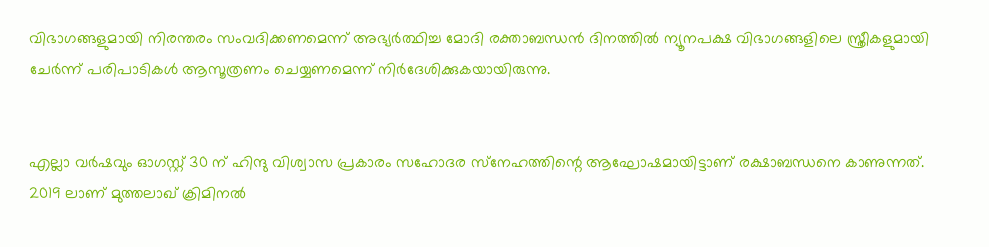വിഭാഗങ്ങളുമായി നിരന്തരം സംവദിക്കണമെന്ന് അഭ്യര്‍ത്ഥിച്ച മോദി രക്താബന്ധന്‍ ദിനത്തില്‍ ന്യൂനപക്ഷ വിഭാഗങ്ങളിലെ സ്ത്രീകളുമായി ചേര്‍ന്ന് പരിപാടികള്‍ ആസൂത്രണം ചെയ്യണമെന്ന് നിര്‍ദേശിക്കുകയായിരുന്നു.


എല്ലാ വര്‍ഷവും ഓഗസ്റ്റ് 30 ന് ഹിന്ദു വിശ്വാസ പ്രകാരം സഹോദര സ്‌നേഹത്തിന്റെ ആഘോഷമായിട്ടാണ് രക്ഷാബന്ധനെ കാണുന്നത്. 2019 ലാണ് മുത്തലാഖ് ക്രിമിനല്‍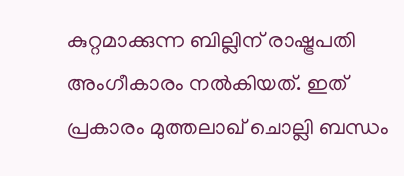കുറ്റമാക്കുന്ന ബില്ലിന് രാഷ്ട്രപതി അംഗീകാരം നല്‍കിയത്. ഇത് പ്രകാരം മുത്തലാഖ് ചൊല്ലി ബന്ധം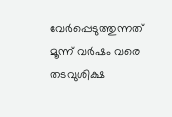വേര്‍പ്പെടുത്തുന്നത് മൂന്ന് വര്‍ഷം വരെ തടവുശിക്ഷ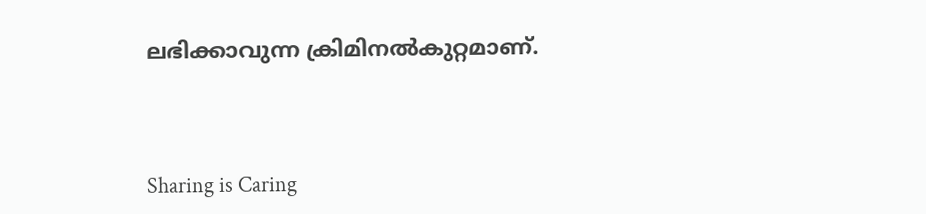ലഭിക്കാവുന്ന ക്രിമിനല്‍കുറ്റമാണ്.



Sharing is Caring